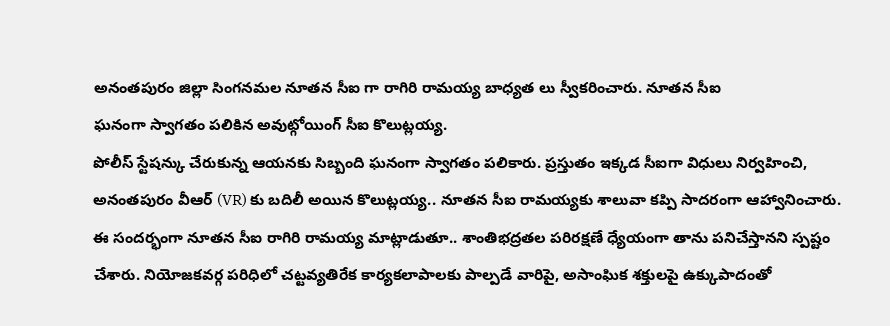అనంతపురం జిల్లా సింగనమల నూతన సీఐ గా రాగిరి రామయ్య బాధ్యత లు స్వీకరించారు. నూతన సీఐ
ఘనంగా స్వాగతం పలికిన అవుట్గోయింగ్ సీఐ కొలుట్లయ్య.
పోలీస్ స్టేషన్కు చేరుకున్న ఆయనకు సిబ్బంది ఘనంగా స్వాగతం పలికారు. ప్రస్తుతం ఇక్కడ సీఐగా విధులు నిర్వహించి, అనంతపురం వీఆర్ (VR) కు బదిలీ అయిన కొలుట్లయ్య.. నూతన సీఐ రామయ్యకు శాలువా కప్పి సాదరంగా ఆహ్వానించారు.
ఈ సందర్భంగా నూతన సీఐ రాగిరి రామయ్య మాట్లాడుతూ.. శాంతిభద్రతల పరిరక్షణే ధ్యేయంగా తాను పనిచేస్తానని స్పష్టం చేశారు. నియోజకవర్గ పరిధిలో చట్టవ్యతిరేక కార్యకలాపాలకు పాల్పడే వారిపై, అసాంఘిక శక్తులపై ఉక్కుపాదంతో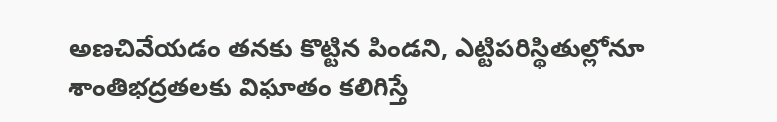అణచివేయడం తనకు కొట్టిన పిండని, ఎట్టిపరిస్థితుల్లోనూ శాంతిభద్రతలకు విఘాతం కలిగిస్తే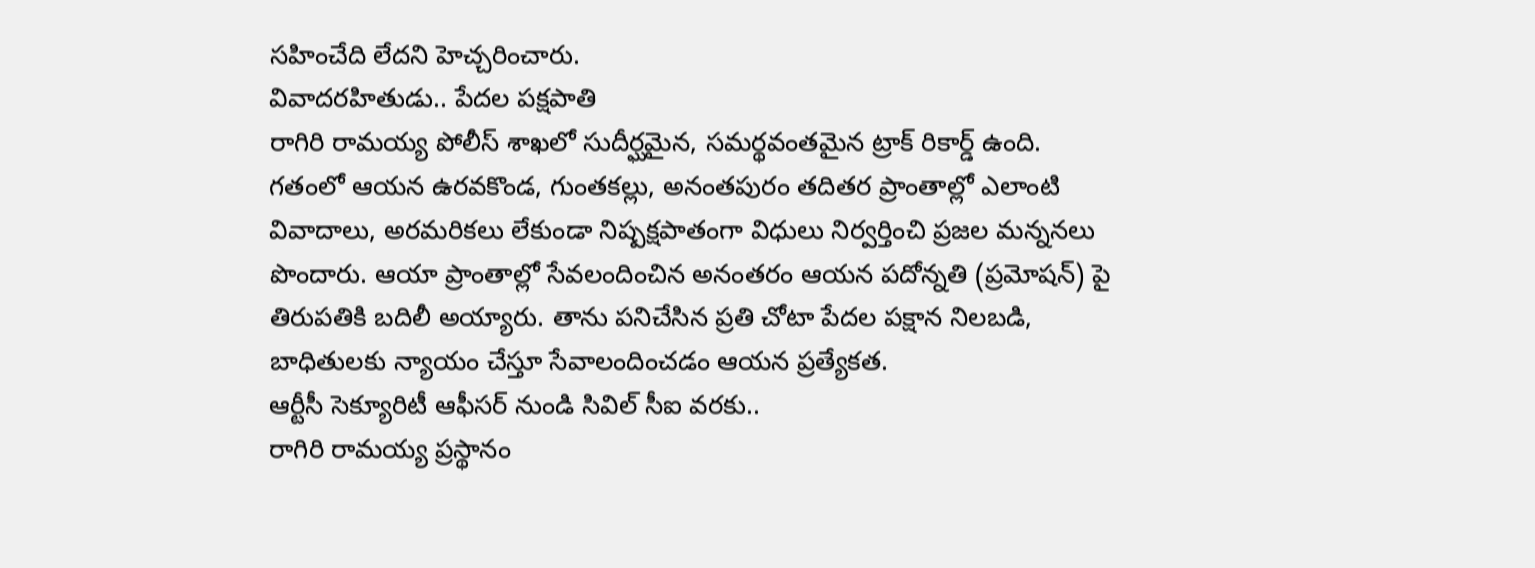సహించేది లేదని హెచ్చరించారు.
వివాదరహితుడు.. పేదల పక్షపాతి
రాగిరి రామయ్య పోలీస్ శాఖలో సుదీర్ఘమైన, సమర్థవంతమైన ట్రాక్ రికార్డ్ ఉంది. గతంలో ఆయన ఉరవకొండ, గుంతకల్లు, అనంతపురం తదితర ప్రాంతాల్లో ఎలాంటి వివాదాలు, అరమరికలు లేకుండా నిష్పక్షపాతంగా విధులు నిర్వర్తించి ప్రజల మన్ననలు పొందారు. ఆయా ప్రాంతాల్లో సేవలందించిన అనంతరం ఆయన పదోన్నతి (ప్రమోషన్) పై తిరుపతికి బదిలీ అయ్యారు. తాను పనిచేసిన ప్రతి చోటా పేదల పక్షాన నిలబడి, బాధితులకు న్యాయం చేస్తూ సేవాలందించడం ఆయన ప్రత్యేకత.
ఆర్టీసీ సెక్యూరిటీ ఆఫీసర్ నుండి సివిల్ సీఐ వరకు..
రాగిరి రామయ్య ప్రస్థానం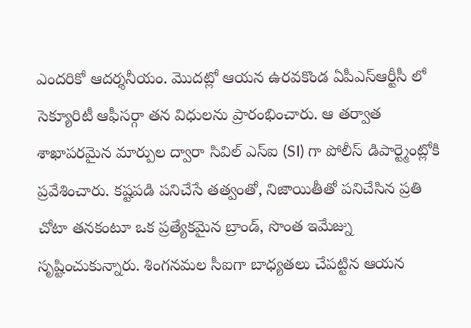ఎందరికో ఆదర్శనీయం. మొదట్లో ఆయన ఉరవకొండ ఏపీఎస్ఆర్టీసీ లో సెక్యూరిటీ ఆఫీసర్గా తన విధులను ప్రారంభించారు. ఆ తర్వాత శాఖాపరమైన మార్పుల ద్వారా సివిల్ ఎస్ఐ (SI) గా పోలీస్ డిపార్ట్మెంట్లోకి ప్రవేశించారు. కష్టపడి పనిచేసే తత్వంతో, నిజాయితీతో పనిచేసిన ప్రతి చోటా తనకంటూ ఒక ప్రత్యేకమైన బ్రాండ్, సొంత ఇమేజ్ను సృష్టించుకున్నారు. శింగనమల సీఐగా బాధ్యతలు చేపట్టిన ఆయన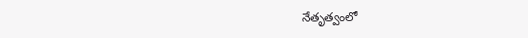నేతృత్వంలో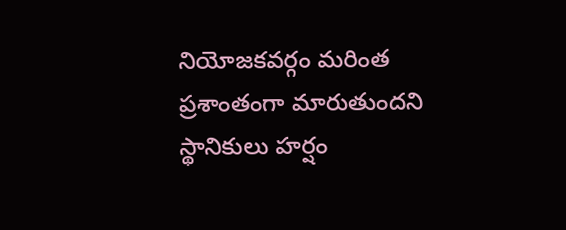నియోజకవర్గం మరింత ప్రశాంతంగా మారుతుందని స్థానికులు హర్షం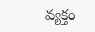వ్యక్తం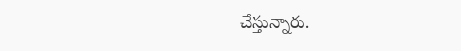చేస్తున్నారు.